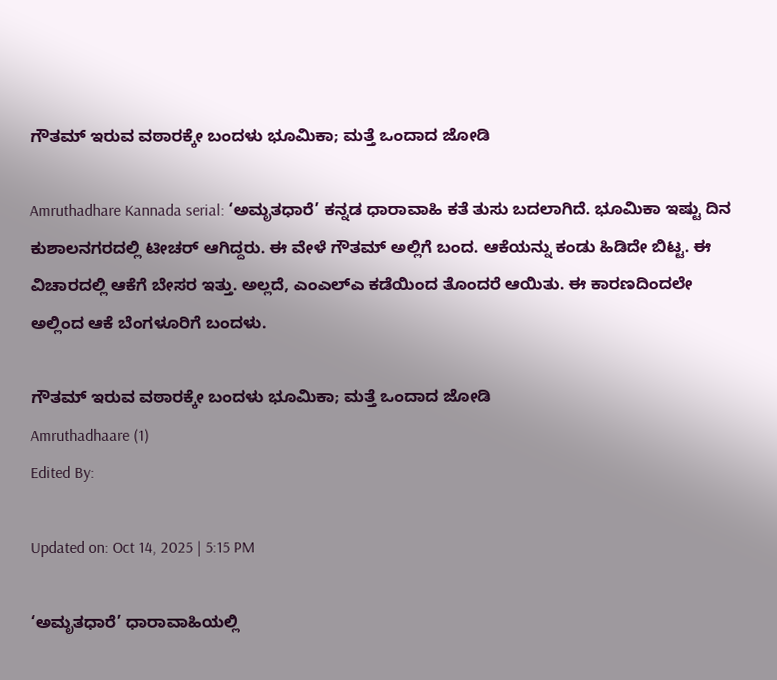ಗೌತಮ್ ಇರುವ ವಠಾರಕ್ಕೇ ಬಂದಳು ಭೂಮಿಕಾ; ಮತ್ತೆ ಒಂದಾದ ಜೋಡಿ

Amruthadhare Kannada serial: ‘ಅಮೃತಧಾರೆ’ ಕನ್ನಡ ಧಾರಾವಾಹಿ ಕತೆ ತುಸು ಬದಲಾಗಿದೆ. ಭೂಮಿಕಾ ಇಷ್ಟು ದಿನ ಕುಶಾಲನಗರದಲ್ಲಿ ಟೀಚರ್ ಆಗಿದ್ದರು. ಈ ವೇಳೆ ಗೌತಮ್ ಅಲ್ಲಿಗೆ ಬಂದ. ಆಕೆಯನ್ನು ಕಂಡು ಹಿಡಿದೇ ಬಿಟ್ಟ. ಈ ವಿಚಾರದಲ್ಲಿ ಆಕೆಗೆ ಬೇಸರ ಇತ್ತು. ಅಲ್ಲದೆ, ಎಂಎಲ್ಎ ಕಡೆಯಿಂದ ತೊಂದರೆ ಆಯಿತು. ಈ ಕಾರಣದಿಂದಲೇ ಅಲ್ಲಿಂದ ಆಕೆ ಬೆಂಗಳೂರಿಗೆ ಬಂದಳು.

ಗೌತಮ್ ಇರುವ ವಠಾರಕ್ಕೇ ಬಂದಳು ಭೂಮಿಕಾ; ಮತ್ತೆ ಒಂದಾದ ಜೋಡಿ
Amruthadhaare (1)
Edited By:

Updated on: Oct 14, 2025 | 5:15 PM

‘ಅಮೃತಧಾರೆ’ ಧಾರಾವಾಹಿಯಲ್ಲಿ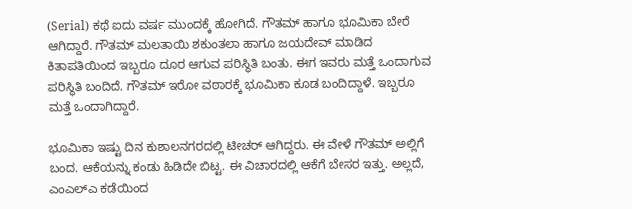(Serial) ಕಥೆ ಐದು ವರ್ಷ ಮುಂದಕ್ಕೆ ಹೋಗಿದೆ. ಗೌತಮ್ ಹಾಗೂ ಭೂಮಿಕಾ ಬೇರೆ ಆಗಿದ್ದಾರೆ. ಗೌತಮ್ ಮಲತಾಯಿ ಶಕುಂತಲಾ ಹಾಗೂ ಜಯದೇವ್ ಮಾಡಿದ ಕಿತಾಪತಿಯಿಂದ ಇಬ್ಬರೂ ದೂರ ಆಗುವ ಪರಿಸ್ಥಿತಿ ಬಂತು. ಈಗ ಇವರು ಮತ್ತೆ ಒಂದಾಗುವ ಪರಿಸ್ಥಿತಿ ಬಂದಿದೆ. ಗೌತಮ್ ಇರೋ ವಠಾರಕ್ಕೆ ಭೂಮಿಕಾ ಕೂಡ ಬಂದಿದ್ದಾಳೆ. ಇಬ್ಬರೂ ಮತ್ತೆ ಒಂದಾಗಿದ್ದಾರೆ.

ಭೂಮಿಕಾ ಇಷ್ಟು ದಿನ ಕುಶಾಲನಗರದಲ್ಲಿ ಟೀಚರ್ ಆಗಿದ್ದರು. ಈ ವೇಳೆ ಗೌತಮ್ ಅಲ್ಲಿಗೆ ಬಂದ. ಆಕೆಯನ್ನು ಕಂಡು ಹಿಡಿದೇ ಬಿಟ್ಟ. ಈ ವಿಚಾರದಲ್ಲಿ ಆಕೆಗೆ ಬೇಸರ ಇತ್ತು. ಅಲ್ಲದೆ, ಎಂಎಲ್ಎ ಕಡೆಯಿಂದ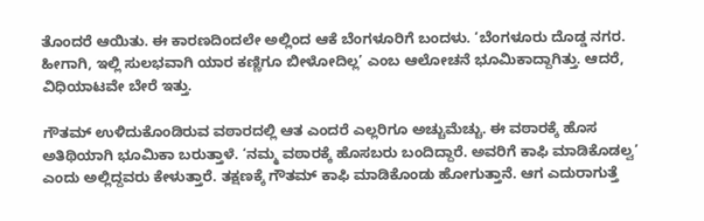ತೊಂದರೆ ಆಯಿತು. ಈ ಕಾರಣದಿಂದಲೇ ಅಲ್ಲಿಂದ ಆಕೆ ಬೆಂಗಳೂರಿಗೆ ಬಂದಳು. ‘ಬೆಂಗಳೂರು ದೊಡ್ಡ ನಗರ. ಹೀಗಾಗಿ, ಇಲ್ಲಿ ಸುಲಭವಾಗಿ ಯಾರ ಕಣ್ಣಿಗೂ ಬೀಳೋದಿಲ್ಲ’ ಎಂಬ ಆಲೋಚನೆ ಭೂಮಿಕಾದ್ದಾಗಿತ್ತು. ಆದರೆ, ವಿಧಿಯಾಟವೇ ಬೇರೆ ಇತ್ತು.

ಗೌತಮ್ ಉಳಿದುಕೊಂಡಿರುವ ವಠಾರದಲ್ಲಿ ಆತ ಎಂದರೆ ಎಲ್ಲರಿಗೂ ಅಚ್ಚುಮೆಚ್ಚು. ಈ ವಠಾರಕ್ಕೆ ಹೊಸ ಅತಿಥಿಯಾಗಿ ಭೂಮಿಕಾ ಬರುತ್ತಾಳೆ. ‘ನಮ್ಮ ವಠಾರಕ್ಕೆ ಹೊಸಬರು ಬಂದಿದ್ದಾರೆ. ಅವರಿಗೆ ಕಾಫಿ ಮಾಡಿಕೊಡಲ್ವ’ ಎಂದು ಅಲ್ಲಿದ್ದವರು ಕೇಳುತ್ತಾರೆ. ತಕ್ಷಣಕ್ಕೆ ಗೌತಮ್ ಕಾಫಿ ಮಾಡಿಕೊಂಡು ಹೋಗುತ್ತಾನೆ. ಆಗ ಎದುರಾಗುತ್ತೆ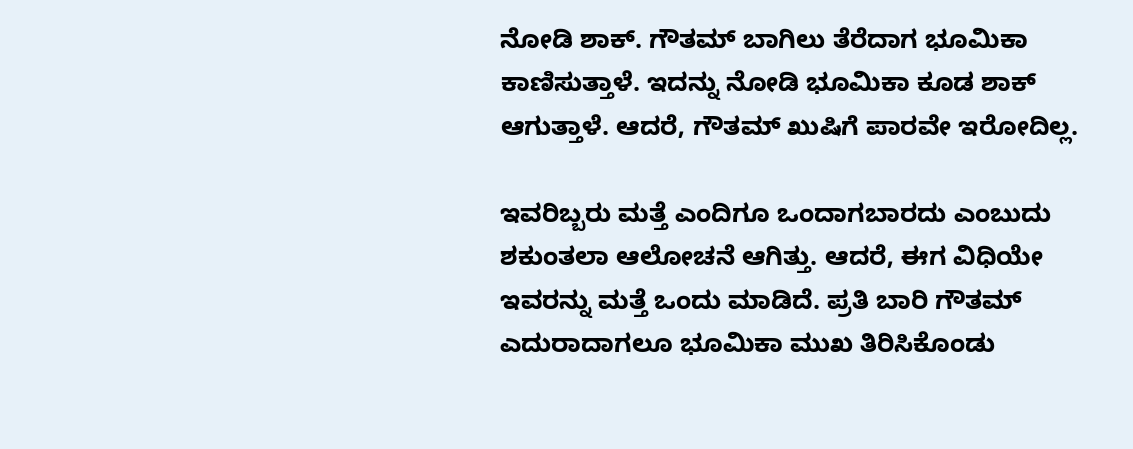ನೋಡಿ ಶಾಕ್. ಗೌತಮ್ ಬಾಗಿಲು ತೆರೆದಾಗ ಭೂಮಿಕಾ ಕಾಣಿಸುತ್ತಾಳೆ. ಇದನ್ನು ನೋಡಿ ಭೂಮಿಕಾ ಕೂಡ ಶಾಕ್ ಆಗುತ್ತಾಳೆ. ಆದರೆ, ಗೌತಮ್ ಖುಷಿಗೆ ಪಾರವೇ ಇರೋದಿಲ್ಲ.

ಇವರಿಬ್ಬರು ಮತ್ತೆ ಎಂದಿಗೂ ಒಂದಾಗಬಾರದು ಎಂಬುದು ಶಕುಂತಲಾ ಆಲೋಚನೆ ಆಗಿತ್ತು. ಆದರೆ, ಈಗ ವಿಧಿಯೇ ಇವರನ್ನು ಮತ್ತೆ ಒಂದು ಮಾಡಿದೆ. ಪ್ರತಿ ಬಾರಿ ಗೌತಮ್ ಎದುರಾದಾಗಲೂ ಭೂಮಿಕಾ ಮುಖ ತಿರಿಸಿಕೊಂಡು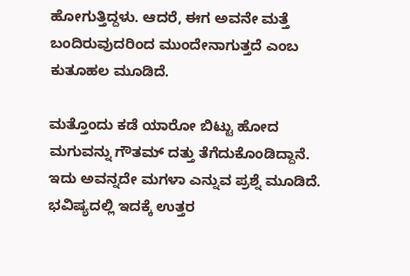ಹೋಗುತ್ತಿದ್ದಳು. ಆದರೆ, ಈಗ ಅವನೇ ಮತ್ತೆ ಬಂದಿರುವುದರಿಂದ ಮುಂದೇನಾಗುತ್ತದೆ ಎಂಬ ಕುತೂಹಲ ಮೂಡಿದೆ.

ಮತ್ತೊಂದು ಕಡೆ ಯಾರೋ ಬಿಟ್ಟು ಹೋದ ಮಗುವನ್ನು ಗೌತಮ್ ದತ್ತು ತೆಗೆದುಕೊಂಡಿದ್ದಾನೆ. ಇದು ಅವನ್ನದೇ ಮಗಳಾ ಎನ್ನುವ ಪ್ರಶ್ನೆ ಮೂಡಿದೆ. ಭವಿಷ್ಯದಲ್ಲಿ ಇದಕ್ಕೆ ಉತ್ತರ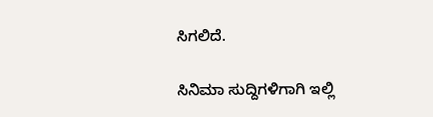ಸಿಗಲಿದೆ.

ಸಿನಿಮಾ ಸುದ್ದಿಗಳಿಗಾಗಿ ಇಲ್ಲಿ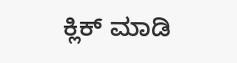ಕ್ಲಿಕ್ ಮಾಡಿ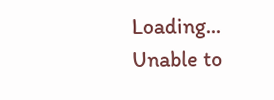Loading...
Unable to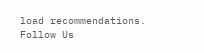load recommendations.
Follow Us